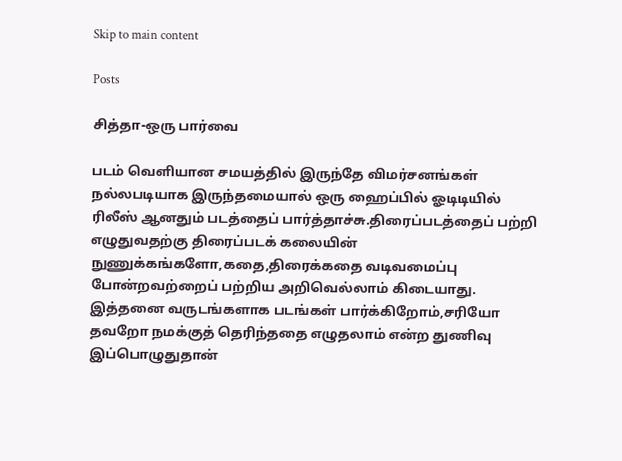Skip to main content

Posts

சித்தா-ஒரு பார்வை

படம் வெளியான சமயத்தில் இருந்தே விமர்சனங்கள் நல்லபடியாக இருந்தமையால் ஒரு ஹைப்பில் ஓடிடியில் ரிலீஸ் ஆனதும் படத்தைப் பார்த்தாச்சு.திரைப்படத்தைப் பற்றி எழுதுவதற்கு திரைப்படக் கலையின் நுணுக்கங்களோ,கதை,திரைக்கதை வடிவமைப்பு போன்றவற்றைப் பற்றிய அறிவெல்லாம் கிடையாது. இத்தனை வருடங்களாக படங்கள் பார்க்கிறோம்,சரியோ தவறோ நமக்குத் தெரிந்ததை எழுதலாம் என்ற துணிவு இப்பொழுதுதான்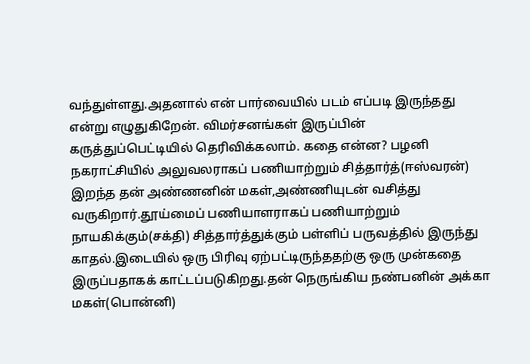வந்துள்ளது.அதனால் என் பார்வையில் படம் எப்படி இருந்தது என்று எழுதுகிறேன். விமர்சனங்கள் இருப்பின் கருத்துப்பெட்டியில் தெரிவிக்கலாம். கதை என்ன? பழனி நகராட்சியில் அலுவலராகப் பணியாற்றும் சித்தார்த்(ஈஸ்வரன்) இறந்த தன் அண்ணனின் மகள்,அண்ணியுடன் வசித்து வருகிறார்.தூய்மைப் பணியாளராகப் பணியாற்றும் நாயகிக்கும்(சக்தி) சித்தார்த்துக்கும் பள்ளிப் பருவத்தில் இருந்து காதல்.இடையில் ஒரு பிரிவு ஏற்பட்டிருந்ததற்கு ஒரு முன்கதை இருப்பதாகக் காட்டப்படுகிறது.தன் நெருங்கிய நண்பனின் அக்கா மகள்(பொன்னி)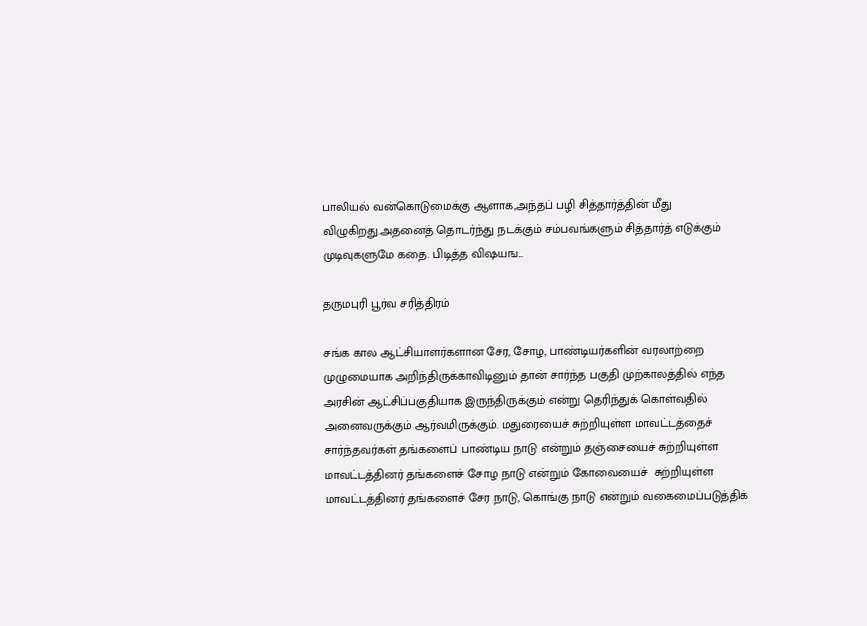பாலியல் வன்கொடுமைக்கு ஆளாக,அந்தப் பழி சித்தார்த்தின் மீது விழுகிறது.அதனைத் தொடர்ந்து நடக்கும் சம்பவங்களும் சித்தார்த் எடுக்கும் முடிவுகளுமே கதை. பிடித்த விஷயங...

தருமபுரி பூர்வ சரித்திரம்

சங்க கால ஆட்சியாளர்களான சேர, சோழ, பாண்டியர்களின் வரலாற்றை முழுமையாக அறிந்திருக்காவிடினும் தான் சார்ந்த பகுதி முற்காலத்தில் எந்த அரசின் ஆட்சிப்பகுதியாக இருந்திருக்கும் என்று தெரிந்துக் கொள்வதில் அனைவருக்கும் ஆர்வமிருக்கும். மதுரையைச் சுற்றியுள்ள மாவட்டத்தைச் சார்ந்தவர்கள் தங்களைப் பாண்டிய நாடு என்றும் தஞ்சையைச் சுற்றியுள்ள மாவட்டத்தினர் தங்களைச் சோழ நாடு என்றும் கோவையைச்  சுற்றியுள்ள மாவட்டத்தினர் தங்களைச் சேர நாடு, கொங்கு நாடு என்றும் வகைமைப்படுத்திக்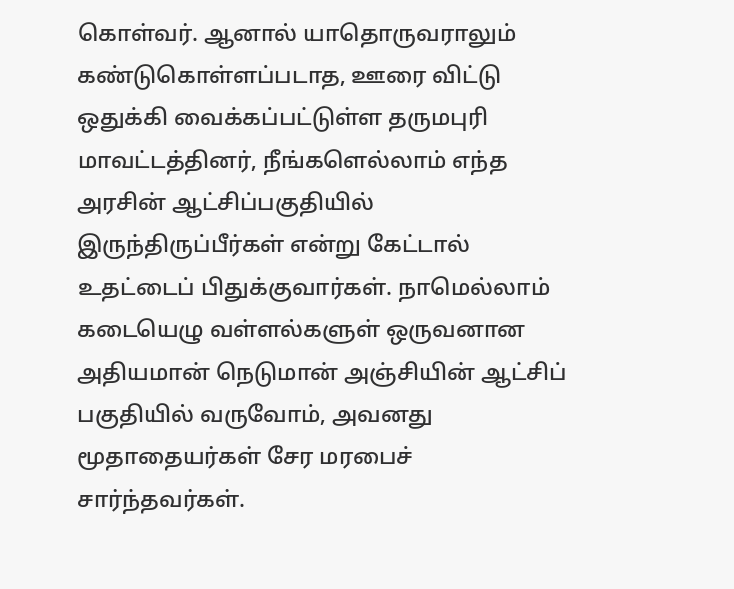கொள்வர். ஆனால் யாதொருவராலும் கண்டுகொள்ளப்படாத, ஊரை விட்டு ஒதுக்கி வைக்கப்பட்டுள்ள தருமபுரி மாவட்டத்தினர், நீங்களெல்லாம் எந்த அரசின் ஆட்சிப்பகுதியில் இருந்திருப்பீர்கள் என்று கேட்டால் உதட்டைப் பிதுக்குவார்கள். நாமெல்லாம் கடையெழு வள்ளல்களுள் ஒருவனான அதியமான் நெடுமான் அஞ்சியின் ஆட்சிப் பகுதியில் வருவோம், அவனது மூதாதையர்கள் சேர மரபைச் சார்ந்தவர்கள்.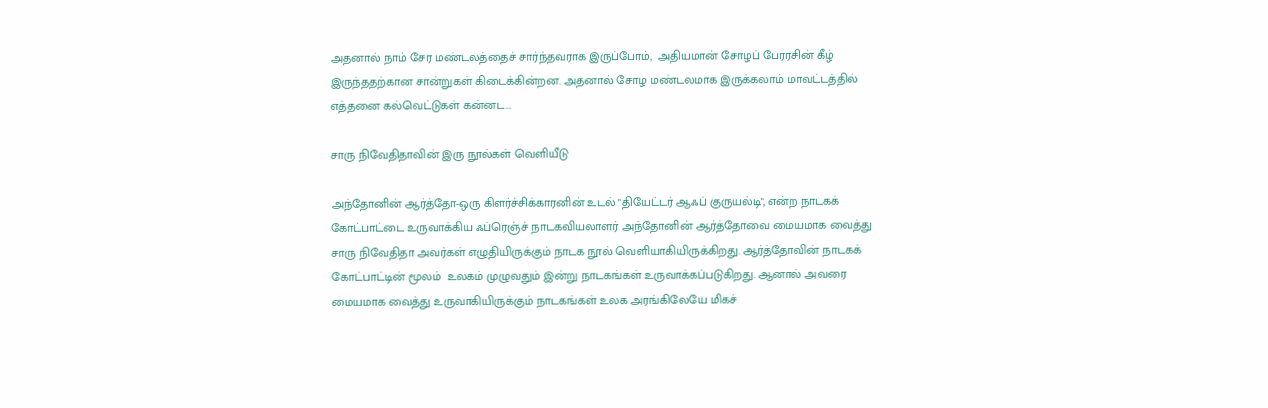அதனால் நாம் சேர மண்டலத்தைச் சார்ந்தவராக இருப்போம்,  அதியமான் சோழப் பேரரசின் கீழ் இருந்ததற்கான சான்றுகள் கிடைக்கின்றன. அதனால் சோழ மண்டலமாக இருக்கலாம் மாவட்டத்தில் எத்தனை கல்வெட்டுகள் கன்னட...

சாரு நிவேதிதாவின் இரு நூல்கள் வெளியீடு

அந்தோனின் ஆர்த்தோ-ஒரு கிளர்ச்சிக்காரனின் உடல் "தியேட்டர் ஆஃப் குருயல்டி", என்ற நாடகக் கோட்பாட்டை உருவாக்கிய ஃப்ரெஞ்ச் நாடகவியலாளர் அந்தோனின் ஆர்த்தோவை மையமாக வைத்து சாரு நிவேதிதா அவர்கள் எழுதியிருக்கும் நாடக நூல் வெளியாகியிருக்கிறது. ஆர்த்தோவின் நாடகக் கோட்பாட்டின் மூலம்  உலகம் முழுவதும் இன்று நாடகங்கள் உருவாக்கப்படுகிறது. ஆனால் அவரை மையமாக வைத்து உருவாகியிருக்கும் நாடகங்கள் உலக அரங்கிலேயே மிகச்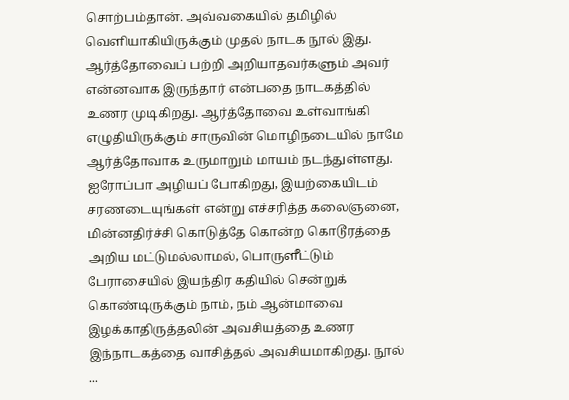சொற்பம்தான். அவ்வகையில் தமிழில் வெளியாகியிருக்கும் முதல் நாடக நூல் இது. ஆர்த்தோவைப் பற்றி அறியாதவர்களும் அவர் என்னவாக இருந்தார் என்பதை நாடகத்தில் உணர முடிகிறது. ஆர்த்தோவை உள்வாங்கி எழுதியிருக்கும் சாருவின் மொழிநடையில் நாமே ஆர்த்தோவாக உருமாறும் மாயம் நடந்துள்ளது. ஐரோப்பா அழியப் போகிறது, இயற்கையிடம் சரணடையுங்கள் என்று எச்சரித்த கலைஞனை, மின்னதிர்ச்சி கொடுத்தே கொன்ற கொடூரத்தை அறிய மட்டுமல்லாமல், பொருளீட்டும் பேராசையில் இயந்திர கதியில் சென்றுக் கொண்டிருக்கும் நாம், நம் ஆன்மாவை இழக்காதிருத்தலின் அவசியத்தை உணர இந்நாடகத்தை வாசித்தல் அவசியமாகிறது. நூல்             ...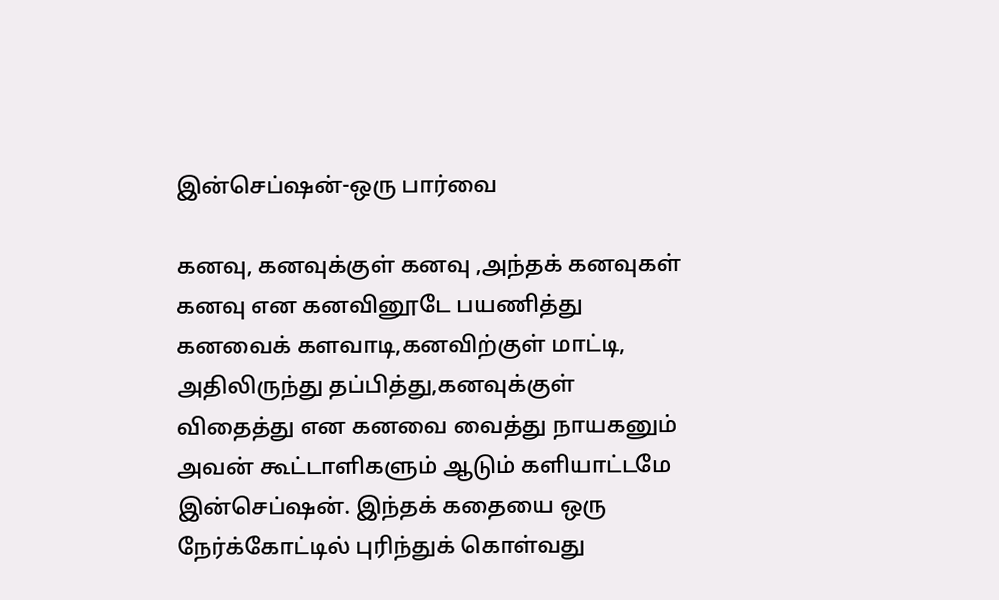இன்செப்ஷன்-ஒரு பார்வை

கனவு, கனவுக்குள் கனவு ,அந்தக் கனவுகள் கனவு என கனவினூடே பயணித்து கனவைக் களவாடி,கனவிற்குள் மாட்டி, அதிலிருந்து தப்பித்து,கனவுக்குள் விதைத்து என கனவை வைத்து நாயகனும் அவன் கூட்டாளிகளும் ஆடும் களியாட்டமே இன்செப்ஷன். இந்தக் கதையை ஒரு நேர்க்கோட்டில் புரிந்துக் கொள்வது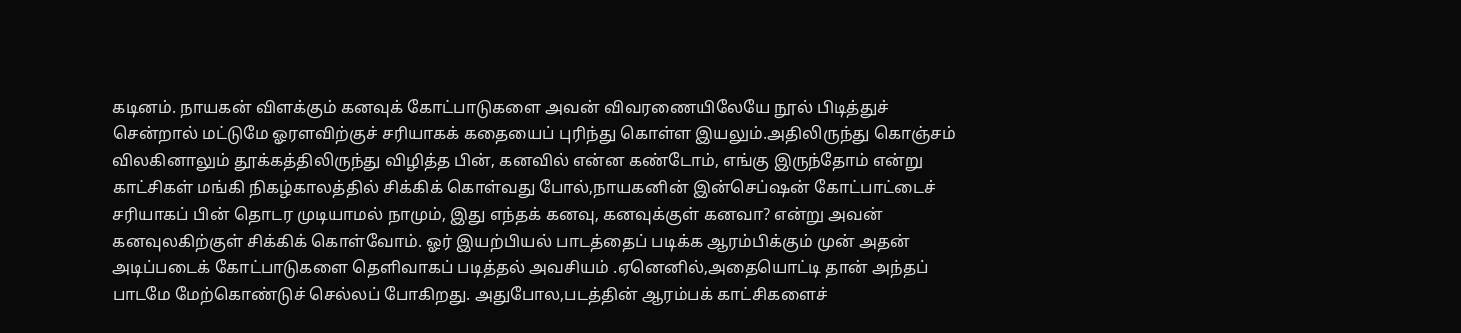கடினம். நாயகன் விளக்கும் கனவுக் கோட்பாடுகளை அவன் விவரணையிலேயே நூல் பிடித்துச் சென்றால் மட்டுமே ஓரளவிற்குச் சரியாகக் கதையைப் புரிந்து கொள்ள இயலும்.அதிலிருந்து கொஞ்சம் விலகினாலும் தூக்கத்திலிருந்து விழித்த பின், கனவில் என்ன கண்டோம், எங்கு இருந்தோம் என்று காட்சிகள் மங்கி நிகழ்காலத்தில் சிக்கிக் கொள்வது போல்,நாயகனின் இன்செப்ஷன் கோட்பாட்டைச் சரியாகப் பின் தொடர முடியாமல் நாமும், இது எந்தக் கனவு, கனவுக்குள் கனவா? என்று அவன் கனவுலகிற்குள் சிக்கிக் கொள்வோம். ஓர் இயற்பியல் பாடத்தைப் படிக்க ஆரம்பிக்கும் முன் அதன் அடிப்படைக் கோட்பாடுகளை தெளிவாகப் படித்தல் அவசியம் .ஏனெனில்,அதையொட்டி தான் அந்தப் பாடமே மேற்கொண்டுச் செல்லப் போகிறது. அதுபோல,படத்தின் ஆரம்பக் காட்சிகளைச்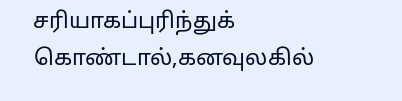சரியாகப்புரிந்துக் கொண்டால்,கனவுலகில்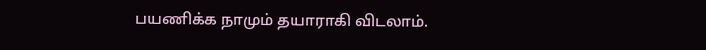பயணிக்க நாமும் தயாராகி விடலாம்.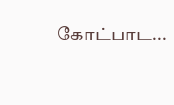கோட்பாட...